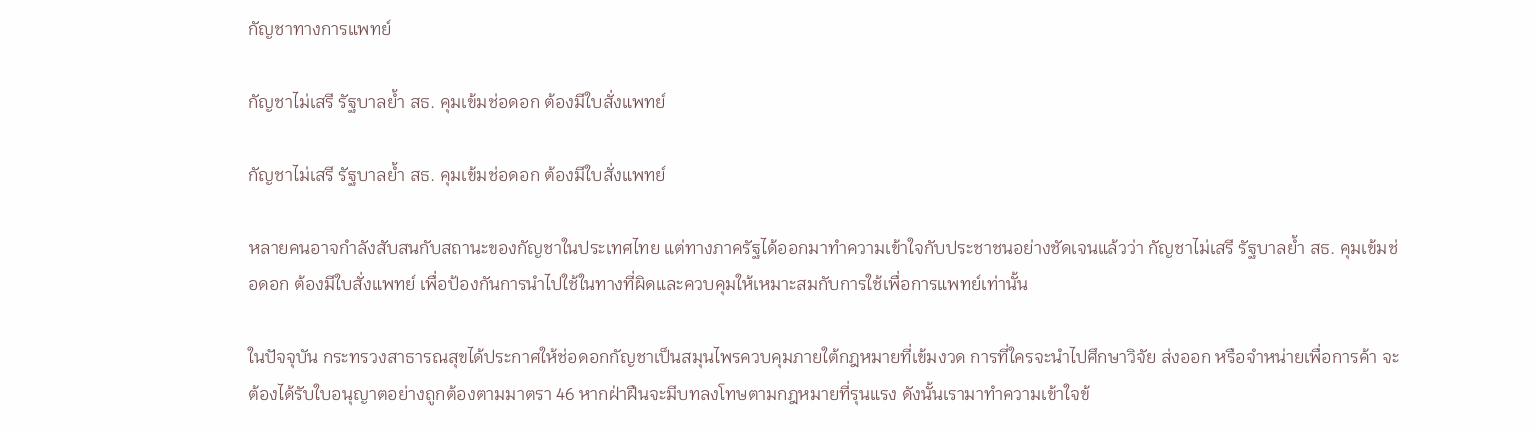กัญชาทางการแพทย์

กัญชาไม่เสรี รัฐบาลย้ำ สธ. คุมเข้มช่อดอก ต้องมีใบสั่งแพทย์

กัญชาไม่เสรี รัฐบาลย้ำ สธ. คุมเข้มช่อดอก ต้องมีใบสั่งแพทย์

หลายคนอาจกำลังสับสนกับสถานะของกัญชาในประเทศไทย แต่ทางภาครัฐได้ออกมาทำความเข้าใจกับประชาชนอย่างชัดเจนแล้วว่า กัญชาไม่เสรี รัฐบาลย้ำ สธ. คุมเข้มช่อดอก ต้องมีใบสั่งแพทย์ เพื่อป้องกันการนำไปใช้ในทางที่ผิดและควบคุมให้เหมาะสมกับการใช้เพื่อการแพทย์เท่านั้น

ในปัจจุบัน กระทรวงสาธารณสุขได้ประกาศให้ช่อดอกกัญชาเป็นสมุนไพรควบคุมภายใต้กฎหมายที่เข้มงวด การที่ใครจะนำไปศึกษาวิจัย ส่งออก หรือจำหน่ายเพื่อการค้า จะต้องได้รับใบอนุญาตอย่างถูกต้องตามมาตรา 46 หากฝ่าฝืนจะมีบทลงโทษตามกฎหมายที่รุนแรง ดังนั้นเรามาทำความเข้าใจข้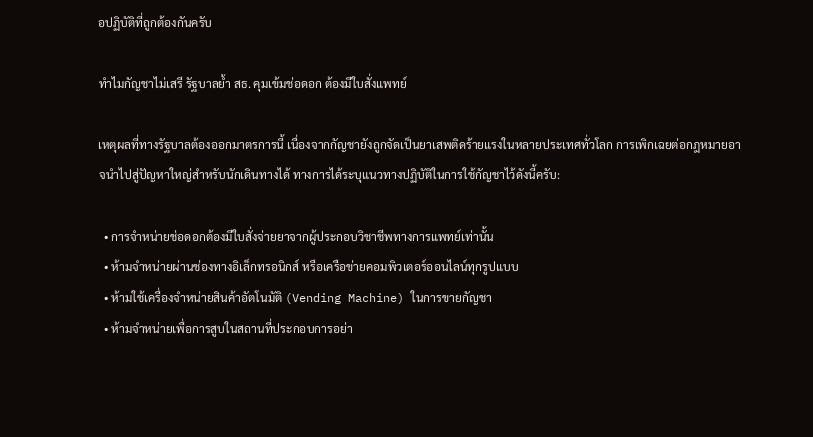อปฏิบัติที่ถูกต้องกันครับ

ทำไมกัญชาไม่เสรี รัฐบาลย้ำ สธ. คุมเข้มช่อดอก ต้องมีใบสั่งแพทย์

เหตุผลที่ทางรัฐบาลต้องออกมาตรการนี้ เนื่องจากกัญชายังถูกจัดเป็นยาเสพติดร้ายแรงในหลายประเทศทั่วโลก การเพิกเฉยต่อกฎหมายอาจนำไปสู่ปัญหาใหญ่สำหรับนักเดินทางได้ ทางการได้ระบุแนวทางปฏิบัติในการใช้กัญชาไว้ดังนี้ครับ:

  • การจำหน่ายช่อดอกต้องมีใบสั่งจ่ายยาจากผู้ประกอบวิชาชีพทางการแพทย์เท่านั้น
  • ห้ามจำหน่ายผ่านช่องทางอิเล็กทรอนิกส์ หรือเครือข่ายคอมพิวเตอร์ออนไลน์ทุกรูปแบบ
  • ห้ามใช้เครื่องจำหน่ายสินค้าอัตโนมัติ (Vending Machine) ในการขายกัญชา
  • ห้ามจำหน่ายเพื่อการสูบในสถานที่ประกอบการอย่า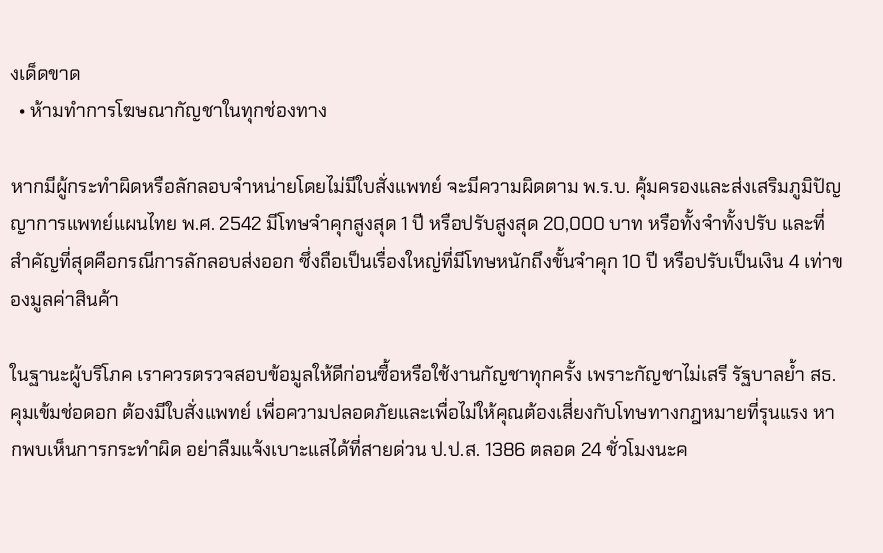งเด็ดขาด
  • ห้ามทำการโฆษณากัญชาในทุกช่องทาง

หากมีผู้กระทำผิดหรือลักลอบจำหน่ายโดยไม่มีใบสั่งแพทย์ จะมีความผิดตาม พ.ร.บ. คุ้มครองและส่งเสริมภูมิปัญญาการแพทย์แผนไทย พ.ศ. 2542 มีโทษจำคุกสูงสุด 1 ปี หรือปรับสูงสุด 20,000 บาท หรือทั้งจำทั้งปรับ และที่สำคัญที่สุดคือกรณีการลักลอบส่งออก ซึ่งถือเป็นเรื่องใหญ่ที่มีโทษหนักถึงขั้นจำคุก 10 ปี หรือปรับเป็นเงิน 4 เท่าของมูลค่าสินค้า

ในฐานะผู้บริโภค เราควรตรวจสอบข้อมูลให้ดีก่อนซื้อหรือใช้งานกัญชาทุกครั้ง เพราะกัญชาไม่เสรี รัฐบาลย้ำ สธ. คุมเข้มช่อดอก ต้องมีใบสั่งแพทย์ เพื่อความปลอดภัยและเพื่อไม่ให้คุณต้องเสี่ยงกับโทษทางกฎหมายที่รุนแรง หากพบเห็นการกระทำผิด อย่าลืมแจ้งเบาะแสได้ที่สายด่วน ป.ป.ส. 1386 ตลอด 24 ชั่วโมงนะค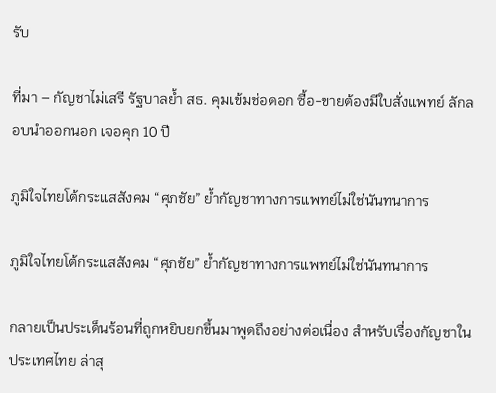รับ

ที่มา – กัญชาไม่เสรี รัฐบาลย้ำ สธ. คุมเข้มช่อดอก ซื้อ-ขายต้องมีใบสั่งแพทย์ ลักลอบนำออกนอก เจอคุก 10 ปี

ภูมิใจไทยโต้กระแสสังคม “ศุภชัย” ย้ำกัญชาทางการแพทย์ไม่ใช่นันทนาการ

ภูมิใจไทยโต้กระแสสังคม “ศุภชัย” ย้ำกัญชาทางการแพทย์ไม่ใช่นันทนาการ

กลายเป็นประเด็นร้อนที่ถูกหยิบยกขึ้นมาพูดถึงอย่างต่อเนื่อง สำหรับเรื่องกัญชาในประเทศไทย ล่าสุ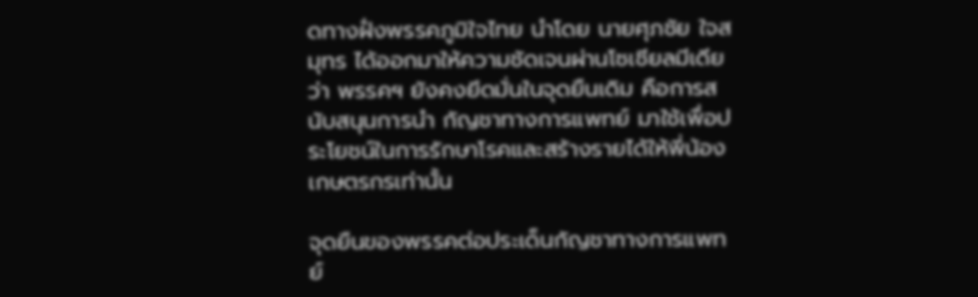ดทางฝั่งพรรคภูมิใจไทย นำโดย นายศุภชัย ใจสมุทร ได้ออกมาให้ความชัดเจนผ่านโซเชียลมีเดียว่า พรรคฯ ยังคงยึดมั่นในจุดยืนเดิม คือการสนับสนุนการนำ กัญชาทางการแพทย์ มาใช้เพื่อประโยชน์ในการรักษาโรคและสร้างรายได้ให้พี่น้องเกษตรกรเท่านั้น

จุดยืนของพรรคต่อประเด็นกัญชาทางการแพทย์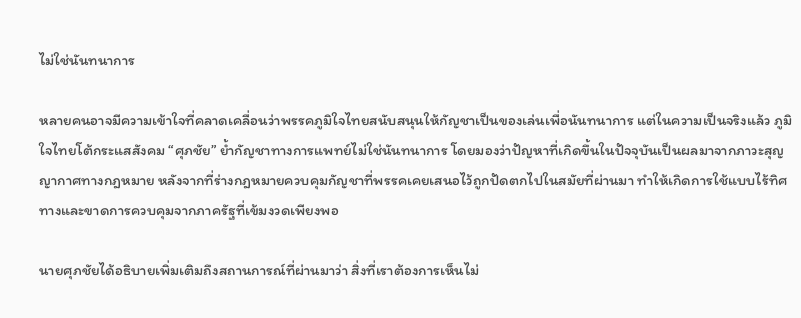ไม่ใช่นันทนาการ

หลายคนอาจมีความเข้าใจที่คลาดเคลื่อนว่าพรรคภูมิใจไทยสนับสนุนให้กัญชาเป็นของเล่นเพื่อนันทนาการ แต่ในความเป็นจริงแล้ว ภูมิใจไทยโต้กระแสสังคม “ศุภชัย” ย้ำกัญชาทางการแพทย์ไม่ใช่นันทนาการ โดยมองว่าปัญหาที่เกิดขึ้นในปัจจุบันเป็นผลมาจากภาวะสุญญากาศทางกฎหมาย หลังจากที่ร่างกฎหมายควบคุมกัญชาที่พรรคเคยเสนอไว้ถูกปัดตกไปในสมัยที่ผ่านมา ทำให้เกิดการใช้แบบไร้ทิศทางและขาดการควบคุมจากภาครัฐที่เข้มงวดเพียงพอ

นายศุภชัยได้อธิบายเพิ่มเติมถึงสถานการณ์ที่ผ่านมาว่า สิ่งที่เราต้องการเห็นไม่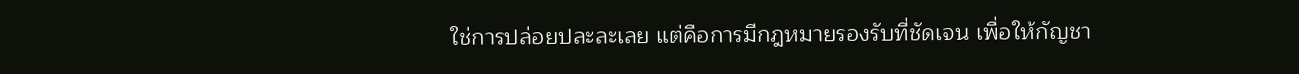ใช่การปล่อยปละละเลย แต่คือการมีกฎหมายรองรับที่ชัดเจน เพื่อให้กัญชา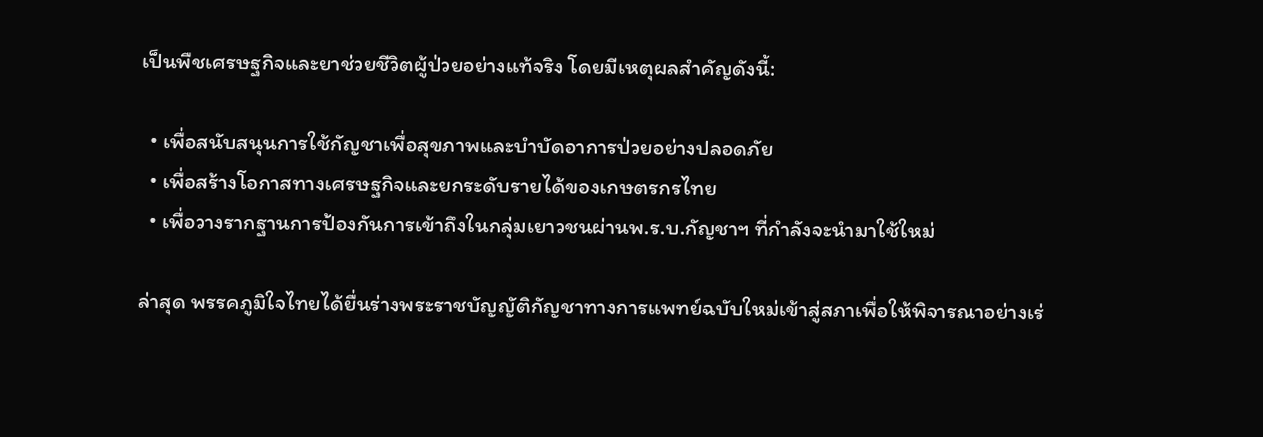เป็นพืชเศรษฐกิจและยาช่วยชีวิตผู้ป่วยอย่างแท้จริง โดยมีเหตุผลสำคัญดังนี้:

  • เพื่อสนับสนุนการใช้กัญชาเพื่อสุขภาพและบำบัดอาการป่วยอย่างปลอดภัย
  • เพื่อสร้างโอกาสทางเศรษฐกิจและยกระดับรายได้ของเกษตรกรไทย
  • เพื่อวางรากฐานการป้องกันการเข้าถึงในกลุ่มเยาวชนผ่านพ.ร.บ.กัญชาฯ ที่กำลังจะนำมาใช้ใหม่

ล่าสุด พรรคภูมิใจไทยได้ยื่นร่างพระราชบัญญัติกัญชาทางการแพทย์ฉบับใหม่เข้าสู่สภาเพื่อให้พิจารณาอย่างเร่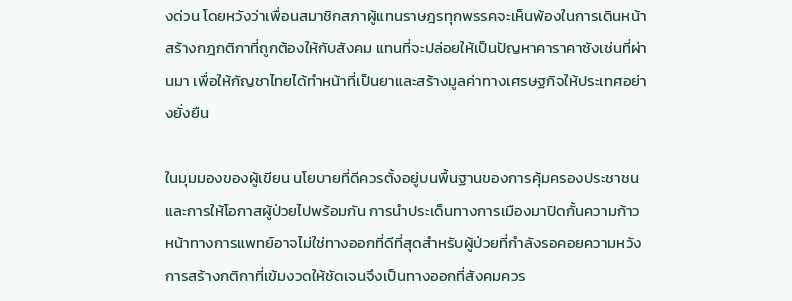งด่วน โดยหวังว่าเพื่อนสมาชิกสภาผู้แทนราษฎรทุกพรรคจะเห็นพ้องในการเดินหน้าสร้างกฎกติกาที่ถูกต้องให้กับสังคม แทนที่จะปล่อยให้เป็นปัญหาคาราคาซังเช่นที่ผ่านมา เพื่อให้กัญชาไทยได้ทำหน้าที่เป็นยาและสร้างมูลค่าทางเศรษฐกิจให้ประเทศอย่างยั่งยืน

ในมุมมองของผู้เขียน นโยบายที่ดีควรตั้งอยู่บนพื้นฐานของการคุ้มครองประชาชนและการให้โอกาสผู้ป่วยไปพร้อมกัน การนำประเด็นทางการเมืองมาปิดกั้นความก้าวหน้าทางการแพทย์อาจไม่ใช่ทางออกที่ดีที่สุดสำหรับผู้ป่วยที่กำลังรอคอยความหวัง การสร้างกติกาที่เข้มงวดให้ชัดเจนจึงเป็นทางออกที่สังคมควร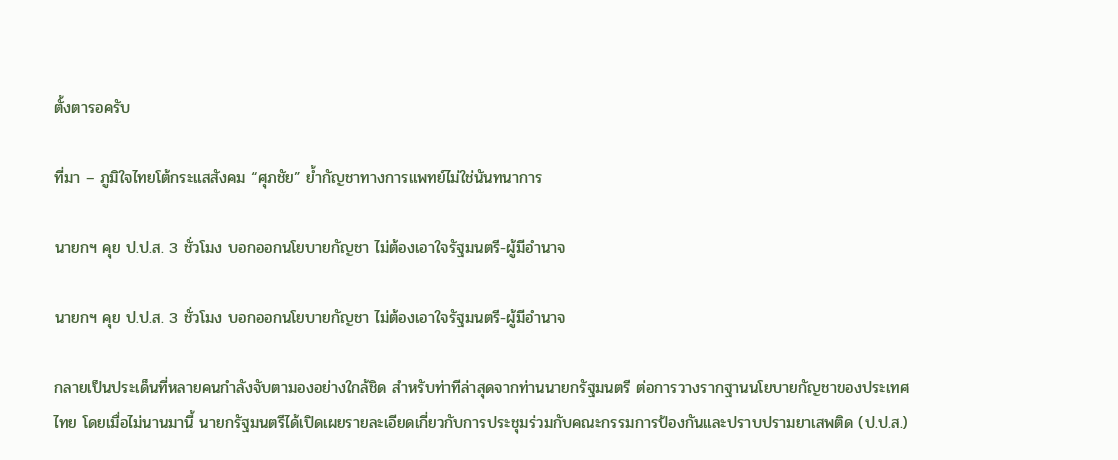ตั้งตารอครับ

ที่มา – ภูมิใจไทยโต้กระแสสังคม “ศุภชัย” ย้ำกัญชาทางการแพทย์ไม่ใช่นันทนาการ

นายกฯ คุย ป.ป.ส. 3 ชั่วโมง บอกออกนโยบายกัญชา ไม่ต้องเอาใจรัฐมนตรี-ผู้มีอำนาจ

นายกฯ คุย ป.ป.ส. 3 ชั่วโมง บอกออกนโยบายกัญชา ไม่ต้องเอาใจรัฐมนตรี-ผู้มีอำนาจ

กลายเป็นประเด็นที่หลายคนกำลังจับตามองอย่างใกล้ชิด สำหรับท่าทีล่าสุดจากท่านนายกรัฐมนตรี ต่อการวางรากฐานนโยบายกัญชาของประเทศไทย โดยเมื่อไม่นานมานี้ นายกรัฐมนตรีได้เปิดเผยรายละเอียดเกี่ยวกับการประชุมร่วมกับคณะกรรมการป้องกันและปราบปรามยาเสพติด (ป.ป.ส.)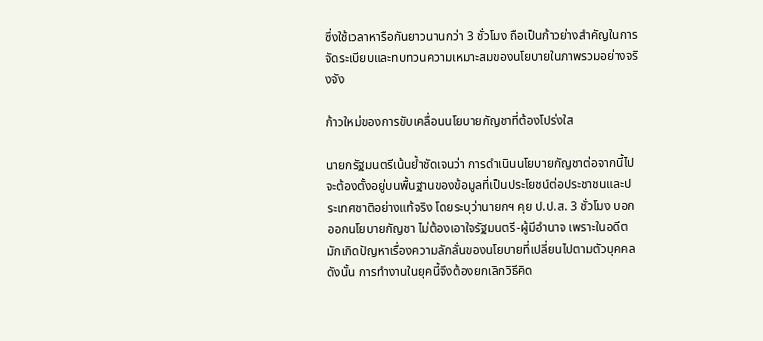ซึ่งใช้เวลาหารือกันยาวนานกว่า 3 ชั่วโมง ถือเป็นก้าวย่างสำคัญในการจัดระเบียบและทบทวนความเหมาะสมของนโยบายในภาพรวมอย่างจริงจัง

ก้าวใหม่ของการขับเคลื่อนนโยบายกัญชาที่ต้องโปร่งใส

นายกรัฐมนตรีเน้นย้ำชัดเจนว่า การดำเนินนโยบายกัญชาต่อจากนี้ไป จะต้องตั้งอยู่บนพื้นฐานของข้อมูลที่เป็นประโยชน์ต่อประชาชนและประเทศชาติอย่างแท้จริง โดยระบุว่านายกฯ คุย ป.ป.ส. 3 ชั่วโมง บอกออกนโยบายกัญชา ไม่ต้องเอาใจรัฐมนตรี-ผู้มีอำนาจ เพราะในอดีตมักเกิดปัญหาเรื่องความลักลั่นของนโยบายที่เปลี่ยนไปตามตัวบุคคล ดังนั้น การทำงานในยุคนี้จึงต้องยกเลิกวิธีคิด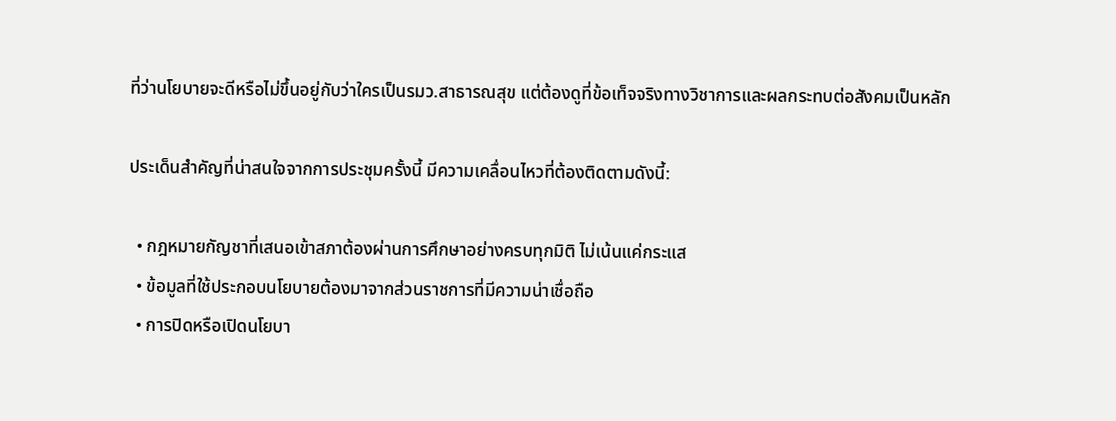ที่ว่านโยบายจะดีหรือไม่ขึ้นอยู่กับว่าใครเป็นรมว.สาธารณสุข แต่ต้องดูที่ข้อเท็จจริงทางวิชาการและผลกระทบต่อสังคมเป็นหลัก

ประเด็นสำคัญที่น่าสนใจจากการประชุมครั้งนี้ มีความเคลื่อนไหวที่ต้องติดตามดังนี้:

  • กฎหมายกัญชาที่เสนอเข้าสภาต้องผ่านการศึกษาอย่างครบทุกมิติ ไม่เน้นแค่กระแส
  • ข้อมูลที่ใช้ประกอบนโยบายต้องมาจากส่วนราชการที่มีความน่าเชื่อถือ
  • การปิดหรือเปิดนโยบา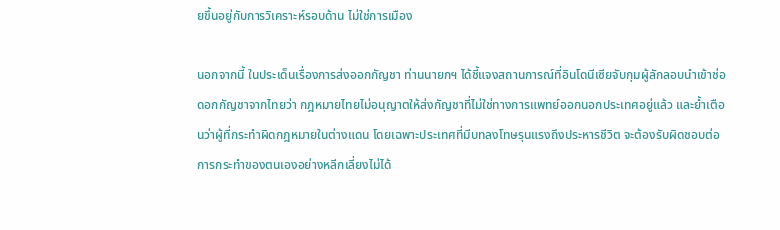ยขึ้นอยู่กับการวิเคราะห์รอบด้าน ไม่ใช่การเมือง

นอกจากนี้ ในประเด็นเรื่องการส่งออกกัญชา ท่านนายกฯ ได้ชี้แจงสถานการณ์ที่อินโดนีเซียจับกุมผู้ลักลอบนำเข้าช่อดอกกัญชาจากไทยว่า กฎหมายไทยไม่อนุญาตให้ส่งกัญชาที่ไม่ใช่ทางการแพทย์ออกนอกประเทศอยู่แล้ว และย้ำเตือนว่าผู้ที่กระทำผิดกฎหมายในต่างแดน โดยเฉพาะประเทศที่มีบทลงโทษรุนแรงถึงประหารชีวิต จะต้องรับผิดชอบต่อการกระทำของตนเองอย่างหลีกเลี่ยงไม่ได้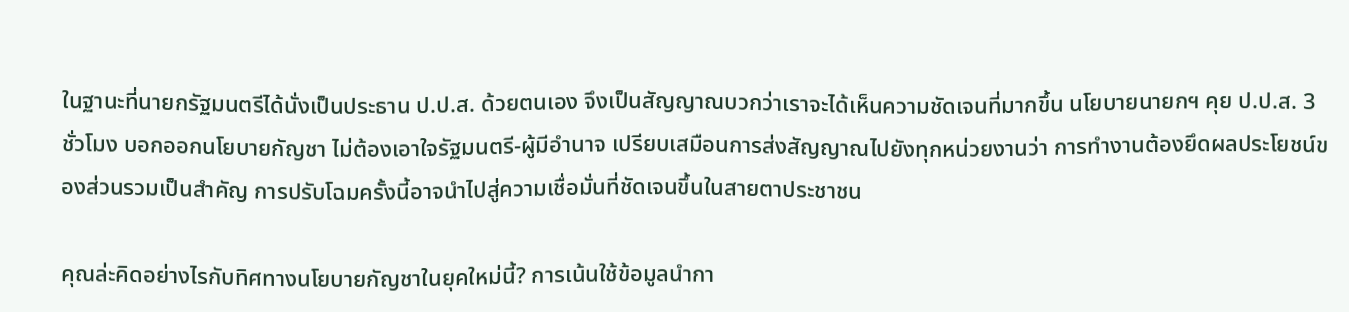ในฐานะที่นายกรัฐมนตรีได้นั่งเป็นประธาน ป.ป.ส. ด้วยตนเอง จึงเป็นสัญญาณบวกว่าเราจะได้เห็นความชัดเจนที่มากขึ้น นโยบายนายกฯ คุย ป.ป.ส. 3 ชั่วโมง บอกออกนโยบายกัญชา ไม่ต้องเอาใจรัฐมนตรี-ผู้มีอำนาจ เปรียบเสมือนการส่งสัญญาณไปยังทุกหน่วยงานว่า การทำงานต้องยึดผลประโยชน์ของส่วนรวมเป็นสำคัญ การปรับโฉมครั้งนี้อาจนำไปสู่ความเชื่อมั่นที่ชัดเจนขึ้นในสายตาประชาชน

คุณล่ะคิดอย่างไรกับทิศทางนโยบายกัญชาในยุคใหม่นี้? การเน้นใช้ข้อมูลนำกา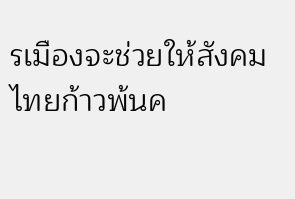รเมืองจะช่วยให้สังคมไทยก้าวพ้นค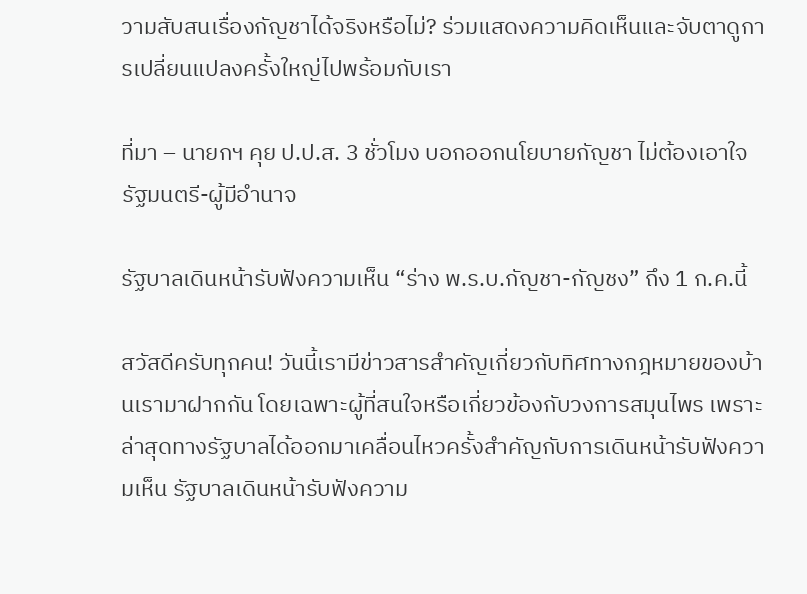วามสับสนเรื่องกัญชาได้จริงหรือไม่? ร่วมแสดงความคิดเห็นและจับตาดูการเปลี่ยนแปลงครั้งใหญ่ไปพร้อมกับเรา

ที่มา – นายกฯ คุย ป.ป.ส. 3 ชั่วโมง บอกออกนโยบายกัญชา ไม่ต้องเอาใจรัฐมนตรี-ผู้มีอำนาจ

รัฐบาลเดินหน้ารับฟังความเห็น “ร่าง พ.ร.บ.กัญชา-กัญชง” ถึง 1 ก.ค.นี้

สวัสดีครับทุกคน! วันนี้เรามีข่าวสารสำคัญเกี่ยวกับทิศทางกฎหมายของบ้านเรามาฝากกัน โดยเฉพาะผู้ที่สนใจหรือเกี่ยวข้องกับวงการสมุนไพร เพราะล่าสุดทางรัฐบาลได้ออกมาเคลื่อนไหวครั้งสำคัญกับการเดินหน้ารับฟังความเห็น รัฐบาลเดินหน้ารับฟังความ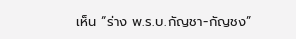เห็น “ร่าง พ.ร.บ.กัญชา-กัญชง”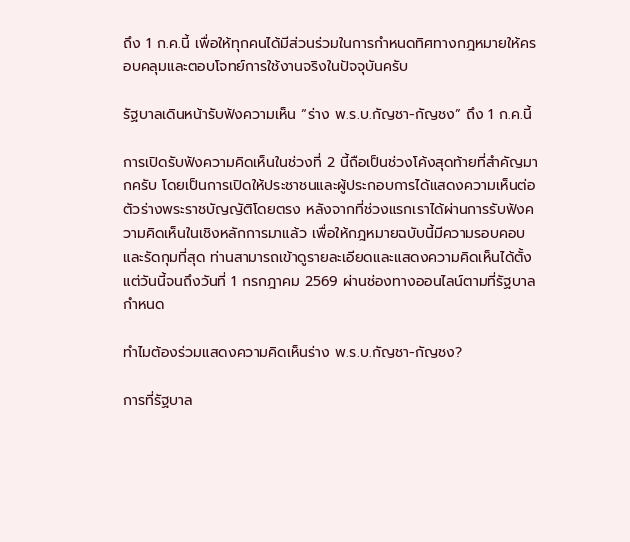ถึง 1 ก.ค.นี้ เพื่อให้ทุกคนได้มีส่วนร่วมในการกำหนดทิศทางกฎหมายให้ครอบคลุมและตอบโจทย์การใช้งานจริงในปัจจุบันครับ

รัฐบาลเดินหน้ารับฟังความเห็น “ร่าง พ.ร.บ.กัญชา-กัญชง” ถึง 1 ก.ค.นี้

การเปิดรับฟังความคิดเห็นในช่วงที่ 2 นี้ถือเป็นช่วงโค้งสุดท้ายที่สำคัญมากครับ โดยเป็นการเปิดให้ประชาชนและผู้ประกอบการได้แสดงความเห็นต่อตัวร่างพระราชบัญญัติโดยตรง หลังจากที่ช่วงแรกเราได้ผ่านการรับฟังความคิดเห็นในเชิงหลักการมาแล้ว เพื่อให้กฎหมายฉบับนี้มีความรอบคอบและรัดกุมที่สุด ท่านสามารถเข้าดูรายละเอียดและแสดงความคิดเห็นได้ตั้งแต่วันนี้จนถึงวันที่ 1 กรกฎาคม 2569 ผ่านช่องทางออนไลน์ตามที่รัฐบาลกำหนด

ทำไมต้องร่วมแสดงความคิดเห็นร่าง พ.ร.บ.กัญชา-กัญชง?

การที่รัฐบาล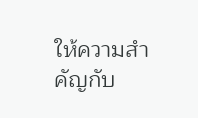ให้ความสำคัญกับ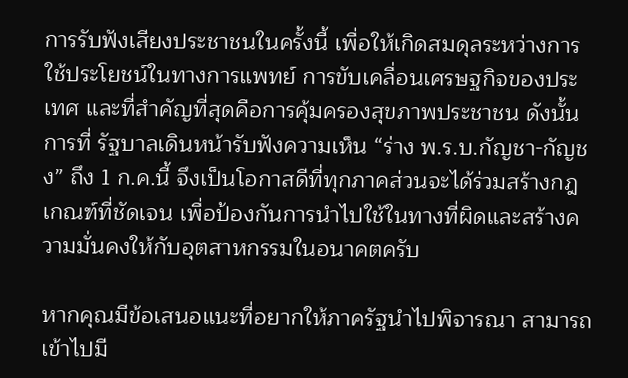การรับฟังเสียงประชาชนในครั้งนี้ เพื่อให้เกิดสมดุลระหว่างการใช้ประโยชน์ในทางการแพทย์ การขับเคลื่อนเศรษฐกิจของประเทศ และที่สำคัญที่สุดคือการคุ้มครองสุขภาพประชาชน ดังนั้นการที่ รัฐบาลเดินหน้ารับฟังความเห็น “ร่าง พ.ร.บ.กัญชา-กัญชง” ถึง 1 ก.ค.นี้ จึงเป็นโอกาสดีที่ทุกภาคส่วนจะได้ร่วมสร้างกฎเกณฑ์ที่ชัดเจน เพื่อป้องกันการนำไปใช้ในทางที่ผิดและสร้างความมั่นคงให้กับอุตสาหกรรมในอนาคตครับ

หากคุณมีข้อเสนอแนะที่อยากให้ภาครัฐนำไปพิจารณา สามารถเข้าไปมี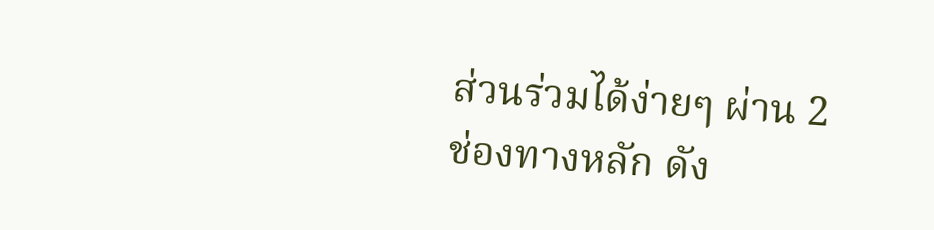ส่วนร่วมได้ง่ายๆ ผ่าน 2 ช่องทางหลัก ดัง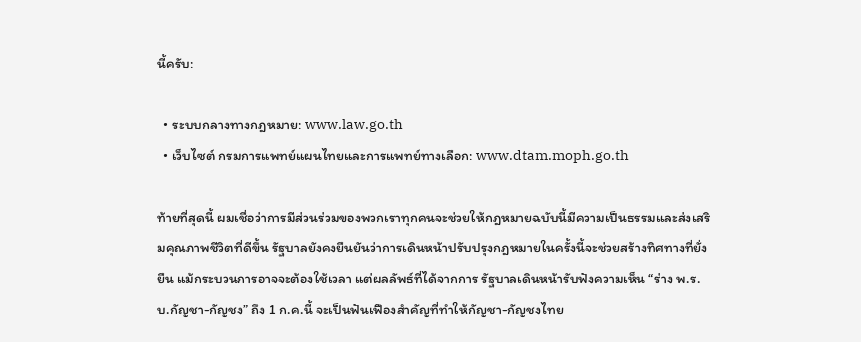นี้ครับ:

  • ระบบกลางทางกฎหมาย: www.law.go.th
  • เว็บไซต์ กรมการแพทย์แผนไทยและการแพทย์ทางเลือก: www.dtam.moph.go.th

ท้ายที่สุดนี้ ผมเชื่อว่าการมีส่วนร่วมของพวกเราทุกคนจะช่วยให้กฎหมายฉบับนี้มีความเป็นธรรมและส่งเสริมคุณภาพชีวิตที่ดีขึ้น รัฐบาลยังคงยืนยันว่าการเดินหน้าปรับปรุงกฎหมายในครั้งนี้จะช่วยสร้างทิศทางที่ยั่งยืน แม้กระบวนการอาจจะต้องใช้เวลา แต่ผลลัพธ์ที่ได้จากการ รัฐบาลเดินหน้ารับฟังความเห็น “ร่าง พ.ร.บ.กัญชา-กัญชง” ถึง 1 ก.ค.นี้ จะเป็นฟันเฟืองสำคัญที่ทำให้กัญชา-กัญชงไทย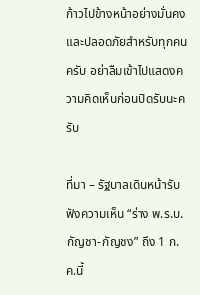ก้าวไปข้างหน้าอย่างมั่นคงและปลอดภัยสำหรับทุกคนครับ อย่าลืมเข้าไปแสดงความคิดเห็นก่อนปิดรับนะครับ

ที่มา – รัฐบาลเดินหน้ารับฟังความเห็น “ร่าง พ.ร.บ.กัญชา-กัญชง” ถึง 1 ก.ค.นี้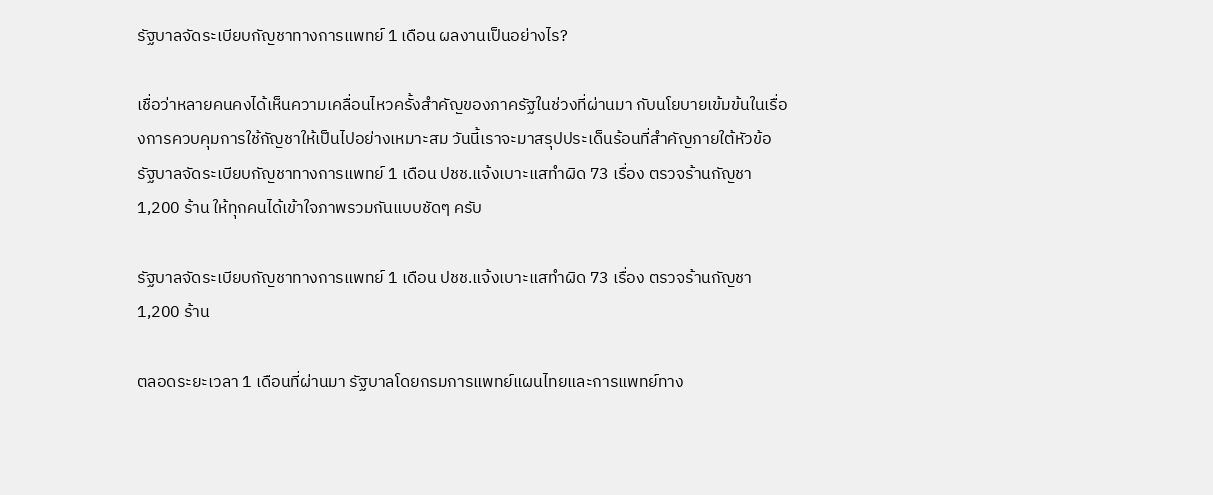รัฐบาลจัดระเบียบกัญชาทางการแพทย์ 1 เดือน ผลงานเป็นอย่างไร?

เชื่อว่าหลายคนคงได้เห็นความเคลื่อนไหวครั้งสำคัญของภาครัฐในช่วงที่ผ่านมา กับนโยบายเข้มข้นในเรื่องการควบคุมการใช้กัญชาให้เป็นไปอย่างเหมาะสม วันนี้เราจะมาสรุปประเด็นร้อนที่สำคัญภายใต้หัวข้อ รัฐบาลจัดระเบียบกัญชาทางการแพทย์ 1 เดือน ปชช.แจ้งเบาะแสทำผิด 73 เรื่อง ตรวจร้านกัญชา 1,200 ร้าน ให้ทุกคนได้เข้าใจภาพรวมกันแบบชัดๆ ครับ

รัฐบาลจัดระเบียบกัญชาทางการแพทย์ 1 เดือน ปชช.แจ้งเบาะแสทำผิด 73 เรื่อง ตรวจร้านกัญชา 1,200 ร้าน

ตลอดระยะเวลา 1 เดือนที่ผ่านมา รัฐบาลโดยกรมการแพทย์แผนไทยและการแพทย์ทาง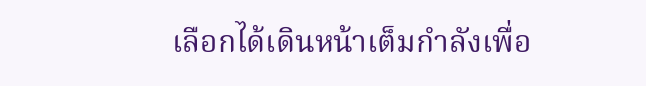เลือกได้เดินหน้าเต็มกำลังเพื่อ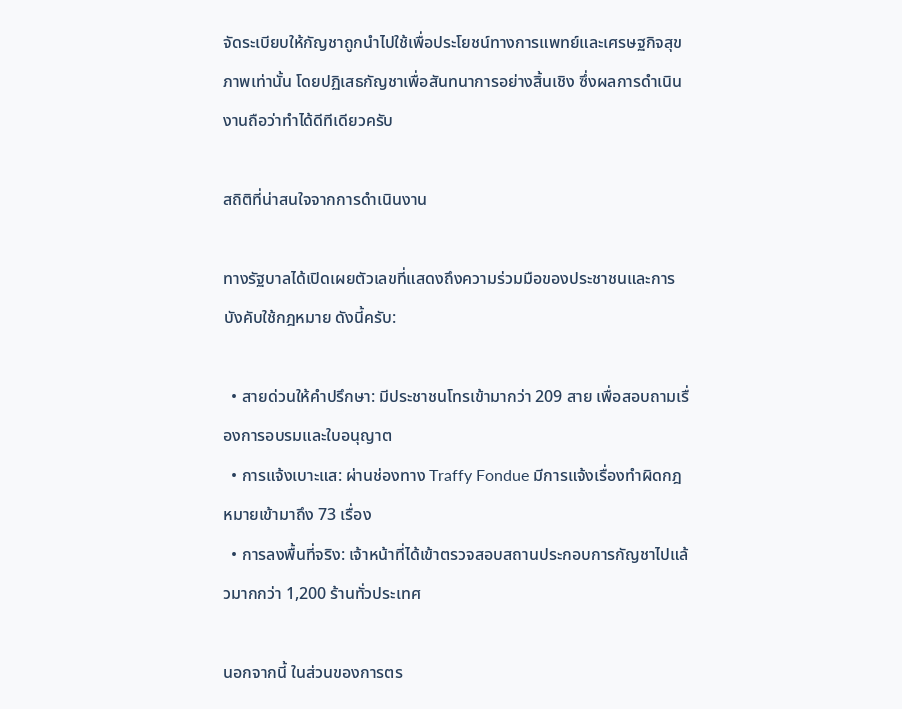จัดระเบียบให้กัญชาถูกนำไปใช้เพื่อประโยชน์ทางการแพทย์และเศรษฐกิจสุขภาพเท่านั้น โดยปฏิเสธกัญชาเพื่อสันทนาการอย่างสิ้นเชิง ซึ่งผลการดำเนินงานถือว่าทำได้ดีทีเดียวครับ

สถิติที่น่าสนใจจากการดำเนินงาน

ทางรัฐบาลได้เปิดเผยตัวเลขที่แสดงถึงความร่วมมือของประชาชนและการบังคับใช้กฎหมาย ดังนี้ครับ:

  • สายด่วนให้คำปรึกษา: มีประชาชนโทรเข้ามากว่า 209 สาย เพื่อสอบถามเรื่องการอบรมและใบอนุญาต
  • การแจ้งเบาะแส: ผ่านช่องทาง Traffy Fondue มีการแจ้งเรื่องทำผิดกฎหมายเข้ามาถึง 73 เรื่อง
  • การลงพื้นที่จริง: เจ้าหน้าที่ได้เข้าตรวจสอบสถานประกอบการกัญชาไปแล้วมากกว่า 1,200 ร้านทั่วประเทศ

นอกจากนี้ ในส่วนของการตร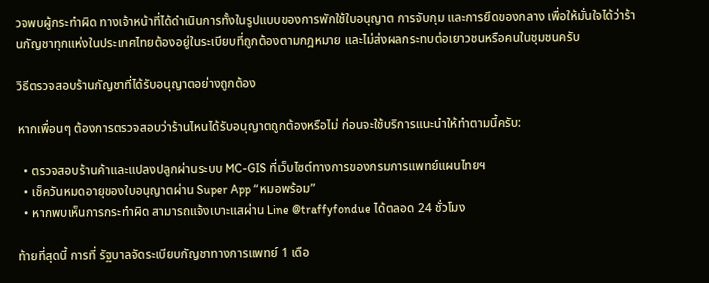วจพบผู้กระทำผิด ทางเจ้าหน้าที่ได้ดำเนินการทั้งในรูปแบบของการพักใช้ใบอนุญาต การจับกุม และการยึดของกลาง เพื่อให้มั่นใจได้ว่าร้านกัญชาทุกแห่งในประเทศไทยต้องอยู่ในระเบียบที่ถูกต้องตามกฎหมาย และไม่ส่งผลกระทบต่อเยาวชนหรือคนในชุมชนครับ

วิธีตรวจสอบร้านกัญชาที่ได้รับอนุญาตอย่างถูกต้อง

หากเพื่อนๆ ต้องการตรวจสอบว่าร้านไหนได้รับอนุญาตถูกต้องหรือไม่ ก่อนจะใช้บริการแนะนำให้ทำตามนี้ครับ:

  • ตรวจสอบร้านค้าและแปลงปลูกผ่านระบบ MC-GIS ที่เว็บไซต์ทางการของกรมการแพทย์แผนไทยฯ
  • เช็ควันหมดอายุของใบอนุญาตผ่าน Super App “หมอพร้อม”
  • หากพบเห็นการกระทำผิด สามารถแจ้งเบาะแสผ่าน Line @traffyfondue ได้ตลอด 24 ชั่วโมง

ท้ายที่สุดนี้ การที่ รัฐบาลจัดระเบียบกัญชาทางการแพทย์ 1 เดือ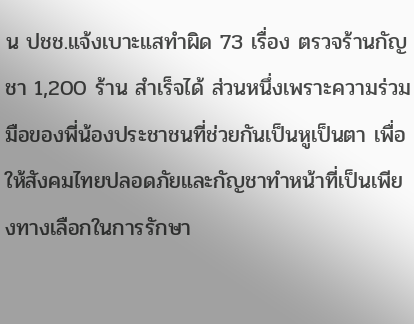น ปชช.แจ้งเบาะแสทำผิด 73 เรื่อง ตรวจร้านกัญชา 1,200 ร้าน สำเร็จได้ ส่วนหนึ่งเพราะความร่วมมือของพี่น้องประชาชนที่ช่วยกันเป็นหูเป็นตา เพื่อให้สังคมไทยปลอดภัยและกัญชาทำหน้าที่เป็นเพียงทางเลือกในการรักษา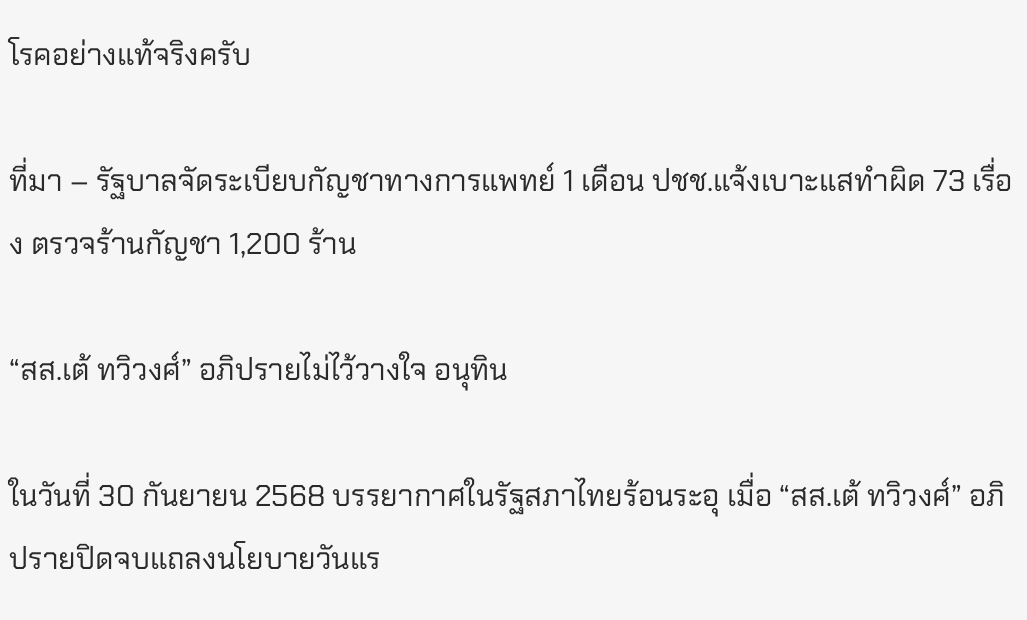โรคอย่างแท้จริงครับ

ที่มา – รัฐบาลจัดระเบียบกัญชาทางการแพทย์ 1 เดือน ปชช.แจ้งเบาะแสทำผิด 73 เรื่อง ตรวจร้านกัญชา 1,200 ร้าน

“สส.เต้ ทวิวงศ์” อภิปรายไม่ไว้วางใจ อนุทิน

ในวันที่ 30 กันยายน 2568 บรรยากาศในรัฐสภาไทยร้อนระอุ เมื่อ “สส.เต้ ทวิวงศ์” อภิปรายปิดจบแถลงนโยบายวันแร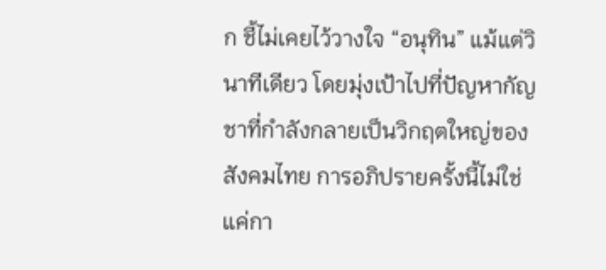ก ชี้ไม่เคยไว้วางใจ “อนุทิน” แม้แต่วินาทีเดียว โดยมุ่งเป้าไปที่ปัญหากัญชาที่กำลังกลายเป็นวิกฤตใหญ่ของสังคมไทย การอภิปรายครั้งนี้ไม่ใช่แค่กา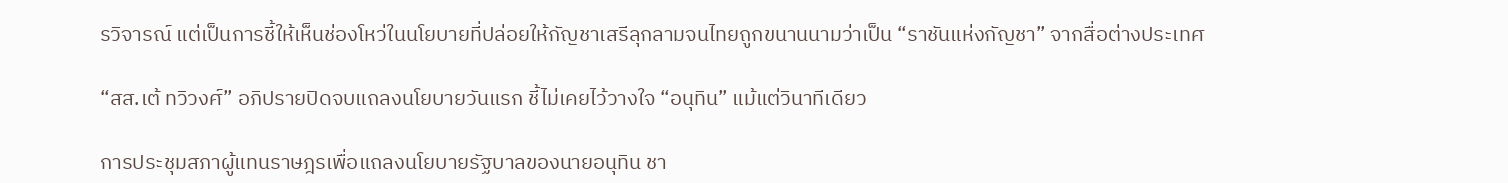รวิจารณ์ แต่เป็นการชี้ให้เห็นช่องโหว่ในนโยบายที่ปล่อยให้กัญชาเสรีลุกลามจนไทยถูกขนานนามว่าเป็น “ราชันแห่งกัญชา” จากสื่อต่างประเทศ

“สส.เต้ ทวิวงศ์” อภิปรายปิดจบแถลงนโยบายวันแรก ชี้ไม่เคยไว้วางใจ “อนุทิน” แม้แต่วินาทีเดียว

การประชุมสภาผู้แทนราษฎรเพื่อแถลงนโยบายรัฐบาลของนายอนุทิน ชา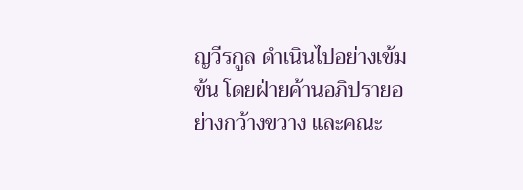ญวีรกูล ดำเนินไปอย่างเข้มข้น โดยฝ่ายค้านอภิปรายอย่างกว้างขวาง และคณะ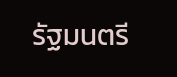รัฐมนตรี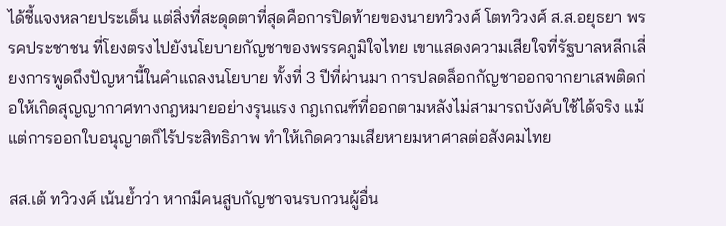ได้ชี้แจงหลายประเด็น แต่สิ่งที่สะดุดตาที่สุดคือการปิดท้ายของนายทวิวงศ์ โตทวิวงศ์ ส.ส.อยุธยา พรรคประชาชน ที่โยงตรงไปยังนโยบายกัญชาของพรรคภูมิใจไทย เขาแสดงความเสียใจที่รัฐบาลหลีกเลี่ยงการพูดถึงปัญหานี้ในคำแถลงนโยบาย ทั้งที่ 3 ปีที่ผ่านมา การปลดล็อกกัญชาออกจากยาเสพติดก่อให้เกิดสุญญากาศทางกฎหมายอย่างรุนแรง กฎเกณฑ์ที่ออกตามหลังไม่สามารถบังคับใช้ได้จริง แม้แต่การออกใบอนุญาตก็ไร้ประสิทธิภาพ ทำให้เกิดความเสียหายมหาศาลต่อสังคมไทย

สส.เต้ ทวิวงศ์ เน้นย้ำว่า หากมีคนสูบกัญชาจนรบกวนผู้อื่น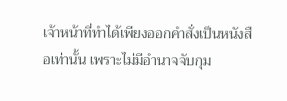เจ้าหน้าที่ทำได้เพียงออกคำสั่งเป็นหนังสือเท่านั้น เพราะไม่มีอำนาจจับกุม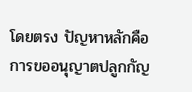โดยตรง ปัญหาหลักคือการขออนุญาตปลูกกัญ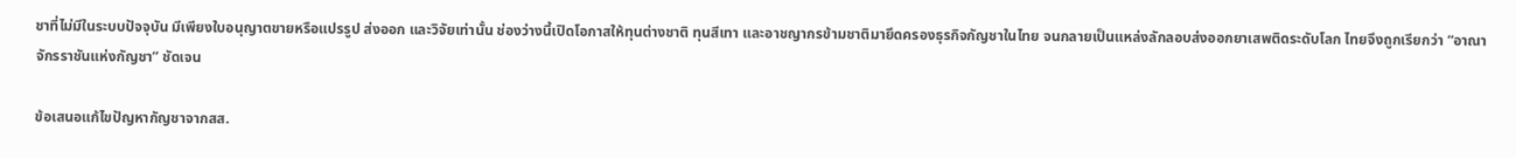ชาที่ไม่มีในระบบปัจจุบัน มีเพียงใบอนุญาตขายหรือแปรรูป ส่งออก และวิจัยเท่านั้น ช่องว่างนี้เปิดโอกาสให้ทุนต่างชาติ ทุนสีเทา และอาชญากรข้ามชาติมายึดครองธุรกิจกัญชาในไทย จนกลายเป็นแหล่งลักลอบส่งออกยาเสพติดระดับโลก ไทยจึงถูกเรียกว่า “อาณาจักรราชันแห่งกัญชา” ชัดเจน

ข้อเสนอแก้ไขปัญหากัญชาจากสส.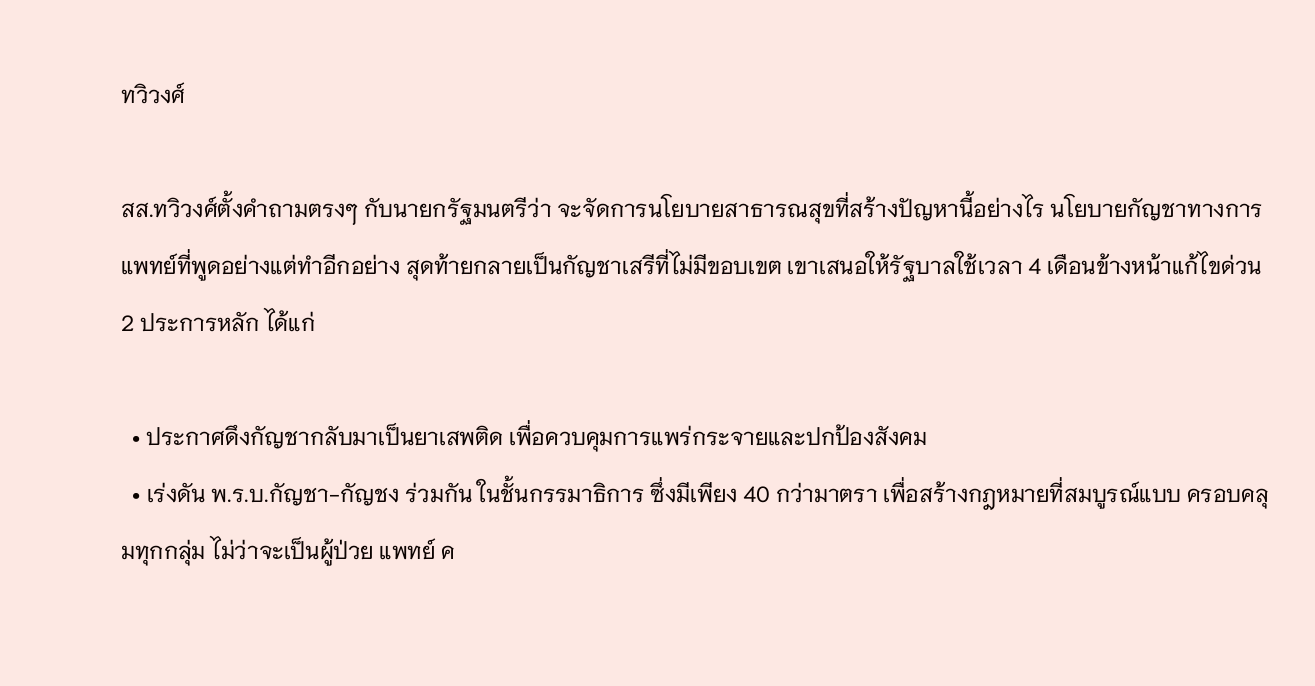ทวิวงศ์

สส.ทวิวงศ์ตั้งคำถามตรงๆ กับนายกรัฐมนตรีว่า จะจัดการนโยบายสาธารณสุขที่สร้างปัญหานี้อย่างไร นโยบายกัญชาทางการแพทย์ที่พูดอย่างแต่ทำอีกอย่าง สุดท้ายกลายเป็นกัญชาเสรีที่ไม่มีขอบเขต เขาเสนอให้รัฐบาลใช้เวลา 4 เดือนข้างหน้าแก้ไขด่วน 2 ประการหลัก ได้แก่

  • ประกาศดึงกัญชากลับมาเป็นยาเสพติด เพื่อควบคุมการแพร่กระจายและปกป้องสังคม
  • เร่งดัน พ.ร.บ.กัญชา-กัญชง ร่วมกัน ในชั้นกรรมาธิการ ซึ่งมีเพียง 40 กว่ามาตรา เพื่อสร้างกฎหมายที่สมบูรณ์แบบ ครอบคลุมทุกกลุ่ม ไม่ว่าจะเป็นผู้ป่วย แพทย์ ค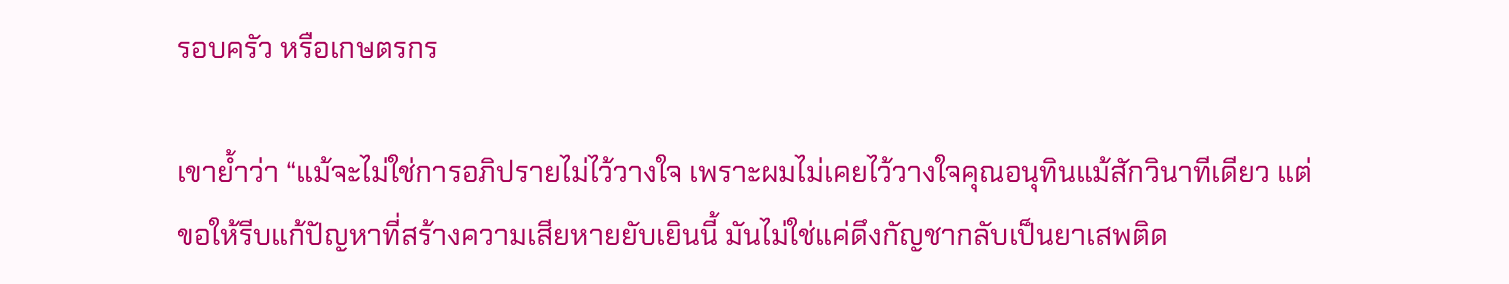รอบครัว หรือเกษตรกร

เขาย้ำว่า “แม้จะไม่ใช่การอภิปรายไม่ไว้วางใจ เพราะผมไม่เคยไว้วางใจคุณอนุทินแม้สักวินาทีเดียว แต่ขอให้รีบแก้ปัญหาที่สร้างความเสียหายยับเยินนี้ มันไม่ใช่แค่ดึงกัญชากลับเป็นยาเสพติด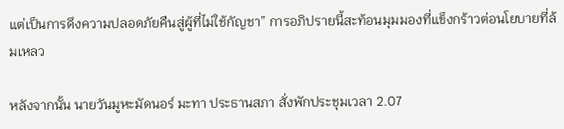แต่เป็นการดึงความปลอดภัยคืนสู่ผู้ที่ไม่ใช้กัญชา” การอภิปรายนี้สะท้อนมุมมองที่แข็งกร้าวต่อนโยบายที่ล้มเหลว

หลังจากนั้น นายวันมูหะมัดนอร์ มะทา ประธานสภา สั่งพักประชุมเวลา 2.07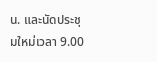น. และนัดประชุมใหม่เวลา 9.00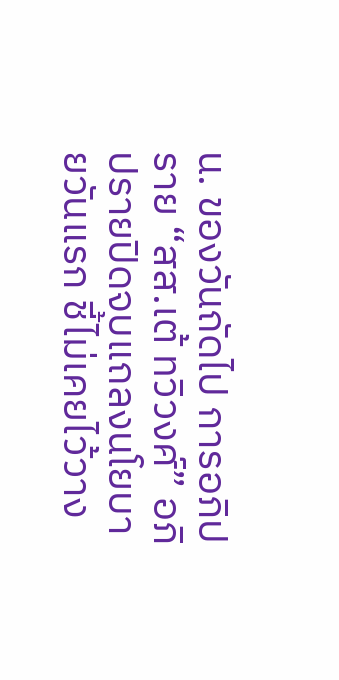น. ของวันถัดไป การอภิปราย “สส.เต้ ทวิวงศ์” อภิปรายปิดจบแถลงนโยบายวันแรก ชี้ไม่เคยไว้วาง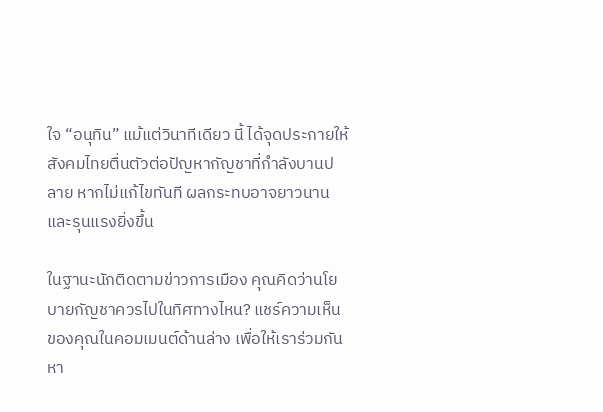ใจ “อนุทิน” แม้แต่วินาทีเดียว นี้ ได้จุดประกายให้สังคมไทยตื่นตัวต่อปัญหากัญชาที่กำลังบานปลาย หากไม่แก้ไขทันที ผลกระทบอาจยาวนานและรุนแรงยิ่งขึ้น

ในฐานะนักติดตามข่าวการเมือง คุณคิดว่านโยบายกัญชาควรไปในทิศทางไหน? แชร์ความเห็นของคุณในคอมเมนต์ด้านล่าง เพื่อให้เราร่วมกันหา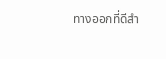ทางออกที่ดีสำ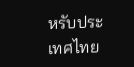หรับประเทศไทย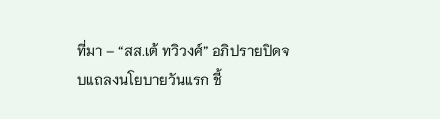ที่มา – “สส.เต้ ทวิวงศ์” อภิปรายปิดจบแถลงนโยบายวันแรก ชี้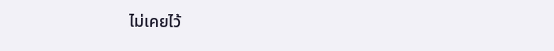ไม่เคยไว้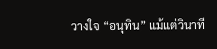วางใจ “อนุทิน” แม้แต่วินาที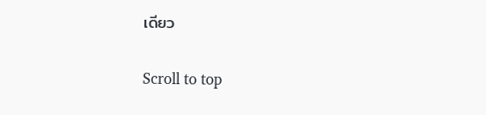เดียว

Scroll to top